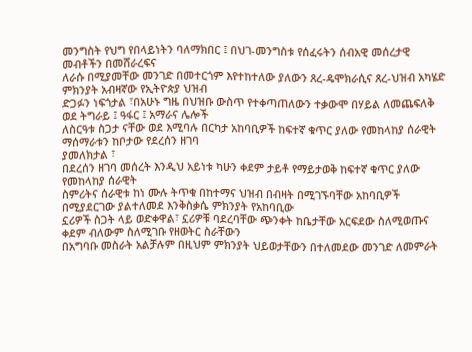መንግስት የህግ የበላይነትን ባለማክበር ፤ በህገ-መንግስቱ የሰፈሩትን ሰብአዊ መሰረታዊ መብቶችን በመሸራረፍና
ለራሱ በሚያመቸው መንገድ በመተርጎም እየተከተለው ያለውን ጸረ-ዴሞክራሲና ጸረ-ህዝብ አካሄድ ምክንያት አብዛኛው የኢትዮጵያ ህዝብ
ድጋፉን ነፍጎታል ፣በአሁኑ ግዜ በህዝቡ ውስጥ የተቀጣጠለውን ተቃውሞ በሃይል ለመጨፍለቅ ወደ ትግራይ ፤ ዓፋር ፤ አማራና ሌሎች
ለስርዓቱ ስጋታ ናቸው ወደ እሚባሉ በርካታ አከባቢዎች ከፍተኛ ቁጥር ያለው የመከላከያ ሰራዊት ማሰማራቱን ከቦታው የደረሰን ዘገባ
ያመለክታል ፣
በደረሰን ዘገባ መሰረት እንዲህ አይነቱ ካሁን ቀደም ታይቶ የማይታወቅ ከፍተኛ ቁጥር ያለው የመከላከያ ሰራዊት
ስምሪትና ሰራዊቱ ከነ ሙሉ ትጥቁ በከተማና ህዝብ በብዛት በሚገኙባቸው አከባቢዎች በሚያደርገው ያልተለመደ እንቅስቃሴ ምክንያት የአከባቢው
ኗሪዎች ስጋት ላይ ወድቀዋል፣ ኗሪዎቹ ባደረባቸው ጭንቀት ከቤታቸው አርፍደው ስለሚወጡና ቀደም ብለውም ስለሚገቡ የዘወትር ስራቸውን
በአግባቡ መስራት አልቻሉም በዚህም ምክንያት ህይወታቸውን በተለመደው መንገድ ለመምራት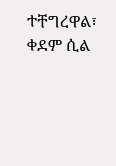ተቸግረዋል፣
ቀደም ሲል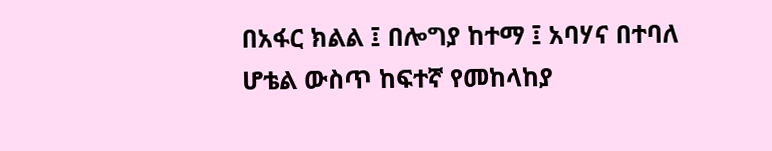በአፋር ክልል ፤ በሎግያ ከተማ ፤ አባሃና በተባለ ሆቴል ውስጥ ከፍተኛ የመከላከያ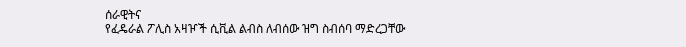ሰራዊትና
የፈዴራል ፖሊስ አዛዦች ሲቪል ልብስ ለብሰው ዝግ ስብሰባ ማድረጋቸው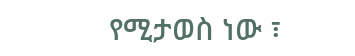የሚታወስ ነው ፣